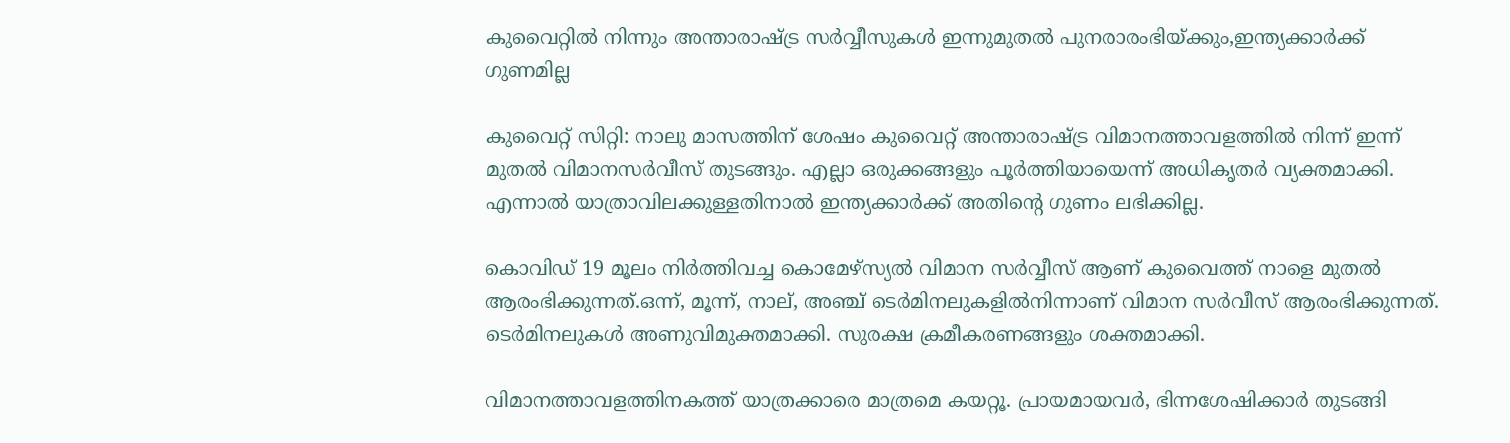കുവൈറ്റില്‍ നിന്നും അന്താരാഷ്ട്ര സര്‍വ്വീസുകള്‍ ഇന്നുമുതല്‍ പുനരാരംഭിയ്ക്കും,ഇന്ത്യക്കാര്‍ക്ക് ഗുണമില്ല

കുവൈറ്റ് സിറ്റി: നാലു മാസത്തിന് ശേഷം കുവൈറ്റ് അന്താരാഷ്ട്ര വിമാനത്താവളത്തില്‍ നിന്ന് ഇന്ന് മുതല്‍ വിമാനസര്‍വീസ് തുടങ്ങും. എല്ലാ ഒരുക്കങ്ങളും പൂര്‍ത്തിയായെന്ന് അധികൃതര്‍ വ്യക്തമാക്കി. എന്നാല്‍ യാത്രാവിലക്കുള്ളതിനാല്‍ ഇന്ത്യക്കാര്‍ക്ക് അതിന്റെ ഗുണം ലഭിക്കില്ല.

കൊവിഡ് 19 മൂലം നിര്‍ത്തിവച്ച കൊമേഴ്‌സ്യല്‍ വിമാന സര്‍വ്വീസ് ആണ് കുവൈത്ത് നാളെ മുതല്‍ ആരംഭിക്കുന്നത്.ഒന്ന്, മൂന്ന്, നാല്, അഞ്ച് ടെര്‍മിനലുകളില്‍നിന്നാണ് വിമാന സര്‍വീസ് ആരംഭിക്കുന്നത്. ടെര്‍മിനലുകള്‍ അണുവിമുക്തമാക്കി. സുരക്ഷ ക്രമീകരണങ്ങളും ശക്തമാക്കി.

വിമാനത്താവളത്തിനകത്ത് യാത്രക്കാരെ മാത്രമെ കയറ്റൂ. പ്രായമായവര്‍, ഭിന്നശേഷിക്കാര്‍ തുടങ്ങി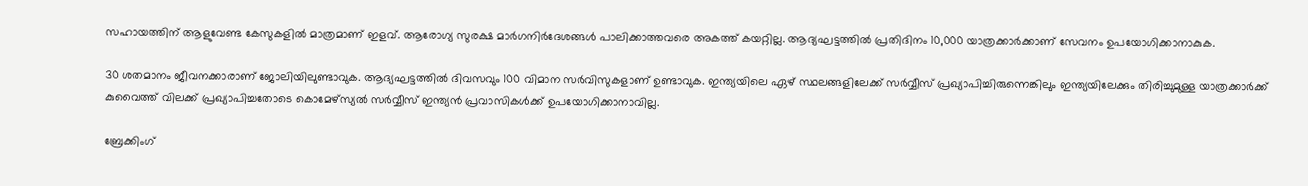സഹായത്തിന് ആളുവേണ്ട കേസുകളില്‍ മാത്രമാണ് ഇളവ്. ആരോഗ്യ സുരക്ഷ മാര്‍ഗനിര്‍ദേശങ്ങള്‍ പാലിക്കാത്തവരെ അകത്ത് കയറ്റില്ല. ആദ്യഘട്ടത്തില്‍ പ്രതിദിനം 10,000 യാത്രക്കാര്‍ക്കാണ് സേവനം ഉപയോഗിക്കാനാകുക.

30 ശതമാനം ജീവനക്കാരാണ് ജോലിയിലുണ്ടാവുക. ആദ്യഘട്ടത്തില്‍ ദിവസവും 100 വിമാന സര്‍വിസുകളാണ് ഉണ്ടാവുക. ഇന്ത്യയിലെ ഏഴ് സ്ഥലങ്ങളിലേക്ക് സര്‍വ്വീസ് പ്രഖ്യാപിച്ചിരുന്നെങ്കിലും ഇന്ത്യയിലേക്കും തിരിച്ചുമുള്ള യാത്രക്കാര്‍ക്ക് കുവൈത്ത് വിലക്ക് പ്രഖ്യാപിച്ചതോടെ കൊമേഴ്‌സ്യല്‍ സര്‍വ്വീസ് ഇന്ത്യന്‍ പ്രവാസികള്‍ക്ക് ഉപയോഗിക്കാനാവില്ല.

ബ്രേക്കിംഗ്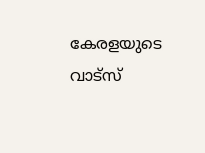കേരളയുടെ വാട്സ്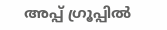അപ്പ് ഗ്രൂപ്പിൽ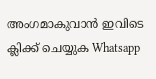അംഗമാകുവാൻ ഇവിടെ ക്ലിക്ക് ചെയ്യുക Whatsapp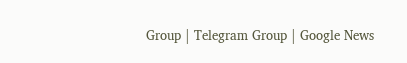Group | Telegram Group | Google News